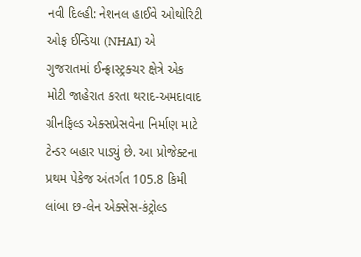નવી દિલ્હી: નેશનલ હાઈવે ઓથોરિટી ઓફ ઈન્ડિયા (NHAI) એ ગુજરાતમાં ઈન્ફ્રાસ્ટ્રક્ચર ક્ષેત્રે એક મોટી જાહેરાત કરતા થરાદ-અમદાવાદ ગ્રીનફિલ્ડ એક્સપ્રેસવેના નિર્માણ માટે ટેન્ડર બહાર પાડ્યું છે. આ પ્રોજેક્ટના પ્રથમ પેકેજ અંતર્ગત 105.8 કિમી લાંબા છ-લેન એક્સેસ-કંટ્રોલ્ડ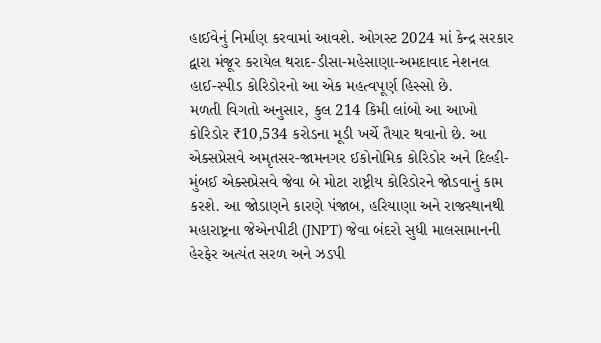હાઈવેનું નિર્માણ કરવામાં આવશે. ઓગસ્ટ 2024 માં કેન્દ્ર સરકાર દ્વારા મંજૂર કરાયેલ થરાદ-ડીસા-મહેસાણા-અમદાવાદ નેશનલ હાઈ-સ્પીડ કોરિડોરનો આ એક મહત્વપૂર્ણ હિસ્સો છે.
મળતી વિગતો અનુસાર, કુલ 214 કિમી લાંબો આ આખો કોરિડોર ₹10,534 કરોડના મૂડી ખર્ચે તૈયાર થવાનો છે. આ એક્સપ્રેસવે અમૃતસર-જામનગર ઈકોનોમિક કોરિડોર અને દિલ્હી-મુંબઈ એક્સપ્રેસવે જેવા બે મોટા રાષ્ટ્રીય કોરિડોરને જોડવાનું કામ કરશે. આ જોડાણને કારણે પંજાબ, હરિયાણા અને રાજસ્થાનથી મહારાષ્ટ્રના જેએનપીટી (JNPT) જેવા બંદરો સુધી માલસામાનની હેરફેર અત્યંત સરળ અને ઝડપી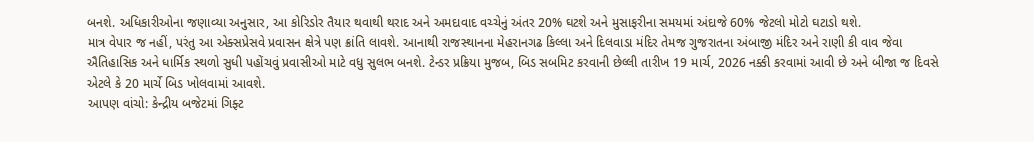બનશે. અધિકારીઓના જણાવ્યા અનુસાર, આ કોરિડોર તૈયાર થવાથી થરાદ અને અમદાવાદ વચ્ચેનું અંતર 20% ઘટશે અને મુસાફરીના સમયમાં અંદાજે 60% જેટલો મોટો ઘટાડો થશે.
માત્ર વેપાર જ નહીં, પરંતુ આ એક્સપ્રેસવે પ્રવાસન ક્ષેત્રે પણ ક્રાંતિ લાવશે. આનાથી રાજસ્થાનના મેહરાનગઢ કિલ્લા અને દિલવાડા મંદિર તેમજ ગુજરાતના અંબાજી મંદિર અને રાણી કી વાવ જેવા ઐતિહાસિક અને ધાર્મિક સ્થળો સુધી પહોંચવું પ્રવાસીઓ માટે વધુ સુલભ બનશે. ટેન્ડર પ્રક્રિયા મુજબ, બિડ સબમિટ કરવાની છેલ્લી તારીખ 19 માર્ચ, 2026 નક્કી કરવામાં આવી છે અને બીજા જ દિવસે એટલે કે 20 માર્ચે બિડ ખોલવામાં આવશે.
આપણ વાંચો: કેન્દ્રીય બજેટમાં ગિફ્ટ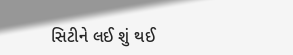સિટીને લઈ શું થઈ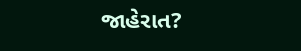જાહેરાત?